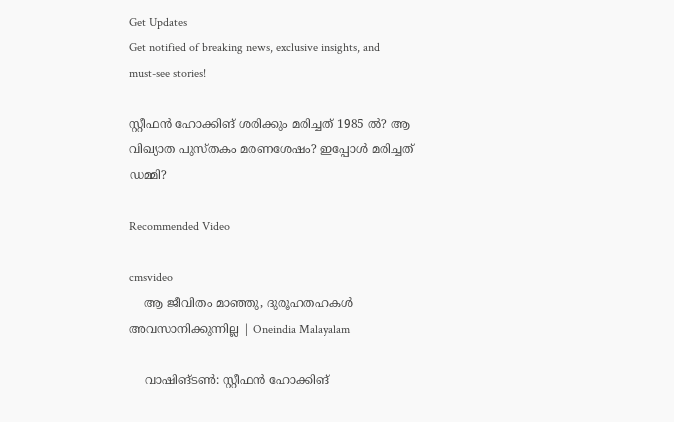Get Updates
Get notified of breaking news, exclusive insights, and must-see stories!

സ്റ്റീഫന്‍ ഹോക്കിങ് ശരിക്കും മരിച്ചത് 1985 ല്‍? ആ വിഖ്യാത പുസ്തകം മരണശേഷം? ഇപ്പോള്‍ മരിച്ചത് ഡമ്മി?

Recommended Video

cmsvideo
    ആ ജീവിതം മാഞ്ഞു, ദുരൂഹതഹകൾ അവസാനിക്കുന്നില്ല | Oneindia Malayalam

    വാഷിങ്ടണ്‍: സ്റ്റീഫന്‍ ഹോക്കിങ്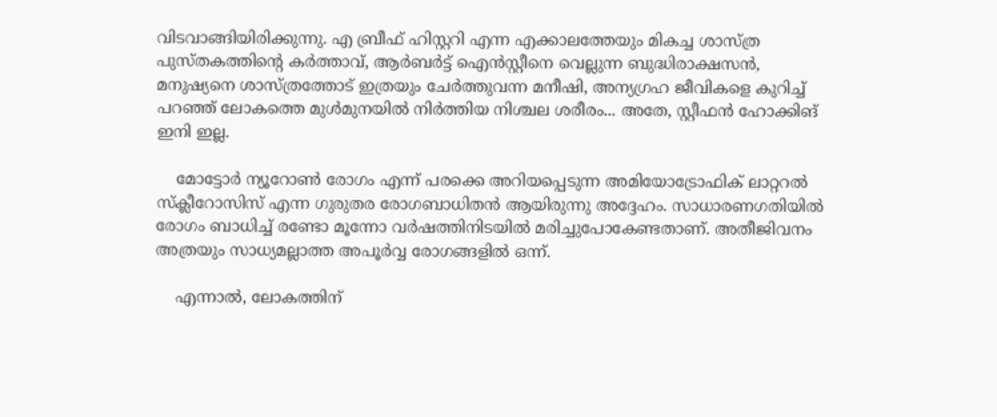വിടവാങ്ങിയിരിക്കുന്നു. എ ബ്രീഫ് ഹിസ്റ്ററി എന്ന എക്കാലത്തേയും മികച്ച ശാസ്ത്ര പുസ്തകത്തിന്റെ കര്‍ത്താവ്, ആര്‍ബര്‍ട്ട് ഐന്‍സ്റ്റീനെ വെല്ലുന്ന ബുദ്ധിരാക്ഷസന്‍, മനുഷ്യനെ ശാസ്ത്രത്തോട് ഇത്രയും ചേര്‍ത്തുവന്ന മനീഷി, അന്യഗ്രഹ ജീവികളെ കുറിച്ച് പറഞ്ഞ് ലോകത്തെ മുള്‍മുനയില്‍ നിര്‍ത്തിയ നിശ്ചല ശരീരം... അതേ, സ്റ്റീഫന്‍ ഹോക്കിങ് ഇനി ഇല്ല.

    മോട്ടോര്‍ ന്യൂറോണ്‍ രോഗം എന്ന് പരക്കെ അറിയപ്പെടുന്ന അമിയോട്രോഫിക് ലാറ്ററല്‍ സ്‌ക്ലീറോസിസ് എന്ന ഗുരുതര രോഗബാധിതന്‍ ആയിരുന്നു അദ്ദേഹം. സാധാരണഗതിയില്‍ രോഗം ബാധിച്ച് രണ്ടോ മൂന്നോ വര്‍ഷത്തിനിടയില്‍ മരിച്ചുപോകേണ്ടതാണ്. അതീജിവനം അത്രയും സാധ്യമല്ലാത്ത അപൂര്‍വ്വ രോഗങ്ങളില്‍ ഒന്ന്.

    എന്നാല്‍, ലോകത്തിന്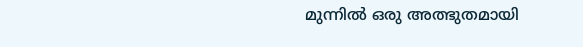മുന്നില്‍ ഒരു അത്ഭുതമായി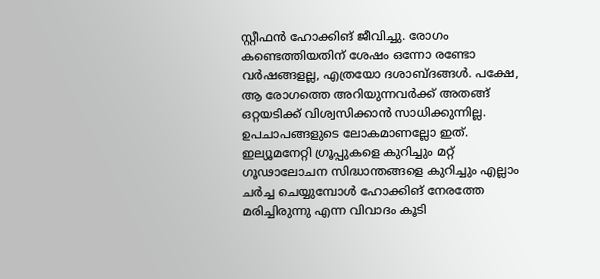സ്റ്റീഫന്‍ ഹോക്കിങ് ജീവിച്ചു. രോഗം കണ്ടെത്തിയതിന് ശേഷം ഒന്നോ രണ്ടോ വര്‍ഷങ്ങളല്ല, എത്രയോ ദശാബ്ദങ്ങള്‍. പക്ഷേ, ആ രോഗത്തെ അറിയുന്നവര്‍ക്ക് അതങ്ങ് ഒറ്റയടിക്ക് വിശ്വസിക്കാന്‍ സാധിക്കുന്നില്ല. ഉപചാപങ്ങളുടെ ലോകമാണല്ലോ ഇത്. ഇല്യൂമനേറ്റി ഗ്രൂപ്പുകളെ കുറിച്ചും മറ്റ് ഗൂഢാലോചന സിദ്ധാന്തങ്ങളെ കുറിച്ചും എല്ലാം ചര്‍ച്ച ചെയ്യുമ്പോള്‍ ഹോക്കിങ് നേരത്തേ മരിച്ചിരുന്നു എന്ന വിവാദം കൂടി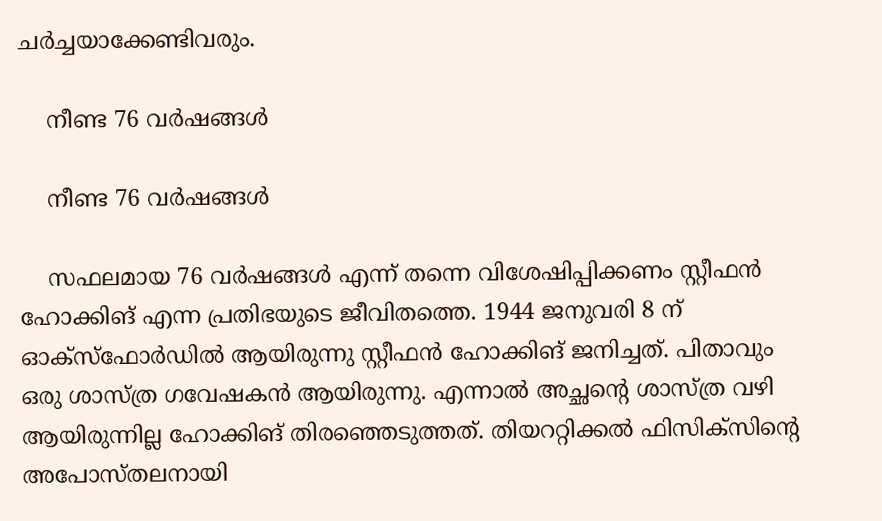ചര്‍ച്ചയാക്കേണ്ടിവരും.

    നീണ്ട 76 വര്‍ഷങ്ങള്‍

    നീണ്ട 76 വര്‍ഷങ്ങള്‍

    സഫലമായ 76 വര്‍ഷങ്ങള്‍ എന്ന് തന്നെ വിശേഷിപ്പിക്കണം സ്റ്റീഫന്‍ ഹോക്കിങ് എന്ന പ്രതിഭയുടെ ജീവിതത്തെ. 1944 ജനുവരി 8 ന് ഓക്‌സ്‌ഫോര്‍ഡില്‍ ആയിരുന്നു സ്റ്റീഫന്‍ ഹോക്കിങ് ജനിച്ചത്. പിതാവും ഒരു ശാസ്ത്ര ഗവേഷകന്‍ ആയിരുന്നു. എന്നാല്‍ അച്ഛന്റെ ശാസ്ത്ര വഴി ആയിരുന്നില്ല ഹോക്കിങ് തിരഞ്ഞെടുത്തത്. തിയററ്റിക്കല്‍ ഫിസിക്‌സിന്റെ അപോസ്തലനായി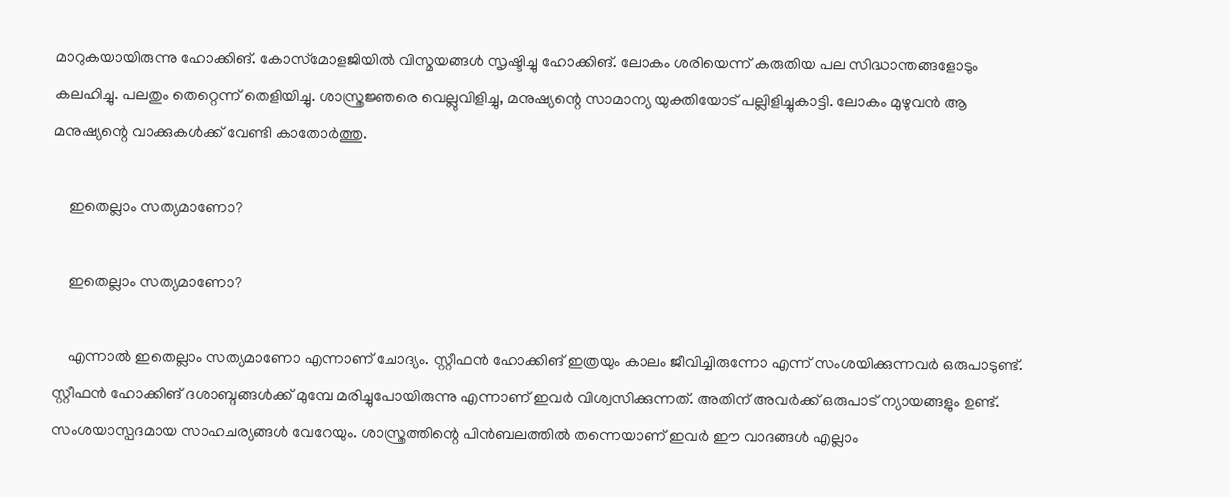മാറുകയായിരുന്നു ഹോക്കിങ്. കോസ്‌മോളജിയില്‍ വിസ്മയങ്ങള്‍ സൃഷ്ടിച്ചു ഹോക്കിങ്. ലോകം ശരിയെന്ന് കരുതിയ പല സിദ്ധാന്തങ്ങളോടും കലഹിച്ചു. പലതും തെറ്റെന്ന് തെളിയിച്ചു. ശാസ്ത്രജ്ഞരെ വെല്ലുവിളിച്ചു, മനുഷ്യന്റെ സാമാന്യ യുക്തിയോട് പല്ലിളിച്ചുകാട്ടി. ലോകം മുഴുവന്‍ ആ മനുഷ്യന്റെ വാക്കുകള്‍ക്ക് വേണ്ടി കാതോര്‍ത്തു.

    ഇതെല്ലാം സത്യമാണോ?

    ഇതെല്ലാം സത്യമാണോ?

    എന്നാല്‍ ഇതെല്ലാം സത്യമാണോ എന്നാണ് ചോദ്യം. സ്റ്റീഫന്‍ ഹോക്കിങ് ഇത്രയും കാലം ജീവിച്ചിരുന്നോ എന്ന് സംശയിക്കുന്നവര്‍ ഒരുപാടുണ്ട്. സ്റ്റീഫന്‍ ഹോക്കിങ് ദശാബ്ദങ്ങള്‍ക്ക് മുമ്പേ മരിച്ചുപോയിരുന്നു എന്നാണ് ഇവര്‍ വിശ്വസിക്കുന്നത്. അതിന് അവര്‍ക്ക് ഒരുപാട് ന്യായങ്ങളും ഉണ്ട്. സംശയാസ്പദമായ സാഹചര്യങ്ങള്‍ വേറേയും. ശാസ്ത്രത്തിന്റെ പിന്‍ബലത്തില്‍ തന്നെയാണ് ഇവര്‍ ഈ വാദങ്ങള്‍ എല്ലാം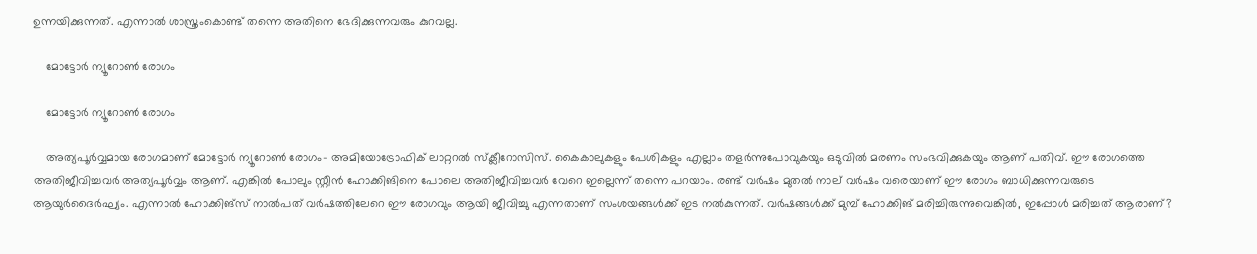ഉന്നയിക്കുന്നത്. എന്നാല്‍ ശാസ്ത്രംകൊണ്ട് തന്നെ അതിനെ ഭേദിക്കുന്നവരും കുറവല്ല.

    മോട്ടോര്‍ ന്യൂറോണ്‍ രോഗം

    മോട്ടോര്‍ ന്യൂറോണ്‍ രോഗം

    അത്യപൂര്‍വ്വമായ രോഗമാണ് മോട്ടോര്‍ ന്യൂറോണ്‍ രോഗം- അമിയോട്രോഫിക് ലാറ്ററല്‍ സ്‌ക്ലീറോസിസ്. കൈകാലുകളും പേശികളും എല്ലാം തളര്‍ന്നുപോവുകയും ഒടുവില്‍ മരണം സംഭവിക്കുകയും ആണ് പതിവ്. ഈ രോഗത്തെ അതിജീവിച്ചവര്‍ അത്യപൂര്‍വ്വം ആണ്. എങ്കില്‍ പോലും സ്റ്റീന്‍ ഹോക്കിങിനെ പോലെ അതിജീവിച്ചവര്‍ വേറെ ഇല്ലെന്ന് തന്നെ പറയാം. രണ്ട് വര്‍ഷം മുതല്‍ നാല് വര്‍ഷം വരെയാണ് ഈ രോഗം ബാധിക്കുന്നവരുടെ ആയുര്‍ദൈര്‍ഘ്യം. എന്നാല്‍ ഹോക്കിങ്‌സ് നാല്‍പത് വര്‍ഷത്തിലേറെ ഈ രോഗവും ആയി ജീവിച്ചു എന്നതാണ് സംശയങ്ങള്‍ക്ക് ഇട നല്‍കുന്നത്. വര്‍ഷങ്ങള്‍ക്ക് മുമ്പ് ഹോക്കിങ് മരിച്ചിരുന്നുവെങ്കില്‍, ഇപ്പോള്‍ മരിച്ചത് ആരാണ്?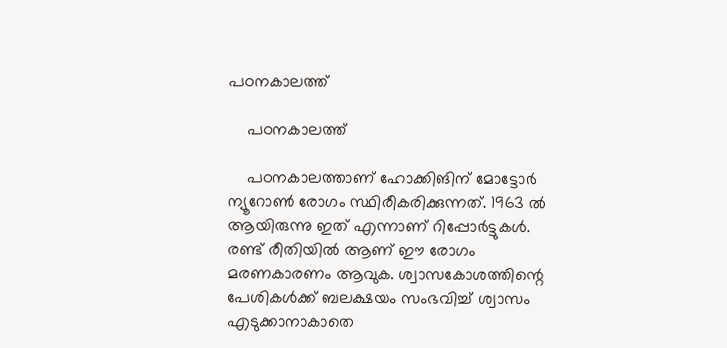പഠനകാലത്ത്

    പഠനകാലത്ത്

    പഠനകാലത്താണ് ഹോക്കിങിന് മോട്ടോര്‍ ന്യൂറോണ്‍ രോഗം സ്ഥിരീകരിക്കുന്നത്. 1963 ല്‍ ആയിരുന്നു ഇത് എന്നാണ് റിപ്പോര്‍ട്ടുകള്‍. രണ്ട് രീതിയില്‍ ആണ് ഈ രോഗം മരണകാരണം ആവുക. ശ്വാസകോശത്തിന്റെ പേശികള്‍ക്ക് ബലക്ഷയം സംഭവിച്ച് ശ്വാസം എടുക്കാനാകാതെ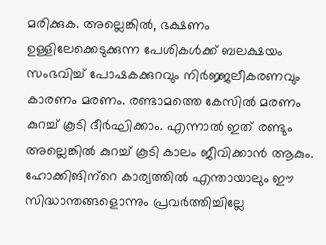മരിക്കുക. അല്ലെങ്കില്‍, ഭക്ഷണം ഉള്ളിലേക്കെടുക്കുന്ന പേശികള്‍ക്ക് ബലക്ഷയം സംഭവിച്ച് പോഷകക്കുറവും നിര്‍ജ്ജലീകരണവും കാരണം മരണം. രണ്ടാമത്തെ കേസില്‍ മരണം കുറച്ച് കൂടി ദീര്‍ഘിക്കാം. എന്നാല്‍ ഇത് രണ്ടും അല്ലെങ്കില്‍ കുറച്ച് കൂടി കാലം ജീവിക്കാന്‍ ആകും. ഹോക്കിങിന്‌റെ കാര്യത്തില്‍ എന്തായാലും ഈ സിദ്ധാന്തങ്ങളൊന്നും പ്രവര്‍ത്തിച്ചില്ലേ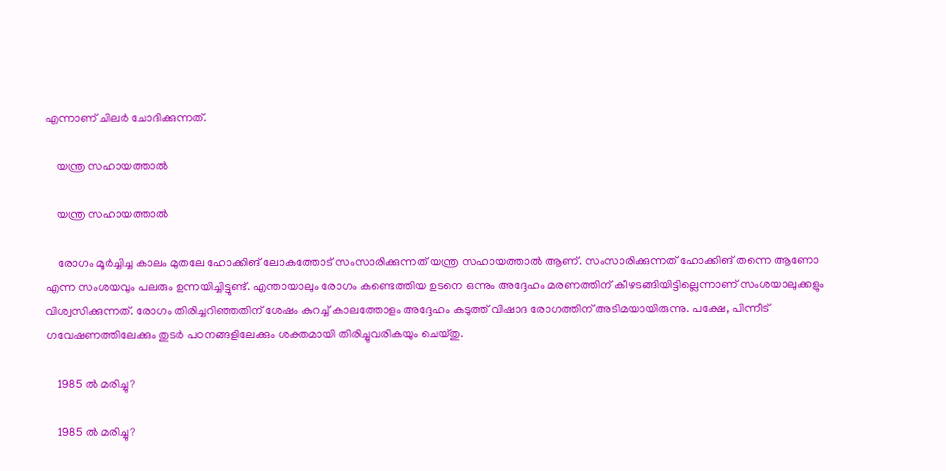എന്നാണ് ചിലര്‍ ചോദിക്കുന്നത്.

    യന്ത്ര സഹായത്താല്‍

    യന്ത്ര സഹായത്താല്‍

    രോഗം മൂര്‍ച്ചിച്ച കാലം മുതലേ ഹോക്കിങ് ലോകത്തോട് സംസാരിക്കുന്നത് യന്ത്ര സഹായത്താല്‍ ആണ്. സംസാരിക്കുന്നത് ഹോക്കിങ് തന്നെ ആണോ എന്ന സംശയവും പലരും ഉന്നയിച്ചിട്ടുണ്ട്. എന്തായാലും രോഗം കണ്ടെത്തിയ ഉടനെ ഒന്നും അദ്ദേഹം മരണത്തിന് കീഴടങ്ങിയിട്ടില്ലെന്നാണ് സംശയാലുക്കളും വിശ്വസിക്കുന്നത്. രോഗം തിരിച്ചറിഞ്ഞതിന് ശേഷം കുറച്ച് കാലത്തോളം അദ്ദേഹം കടുത്ത് വിഷാദ രോഗത്തിന് അടിമയായിരുന്നു. പക്ഷേ, പിന്നീട് ഗവേഷണത്തിലേക്കും തുടര്‍ പഠനങ്ങളിലേക്കും ശക്തമായി തിരിച്ചുവരികയും ചെയ്തു.

    1985 ല്‍ മരിച്ചു?

    1985 ല്‍ മരിച്ചു?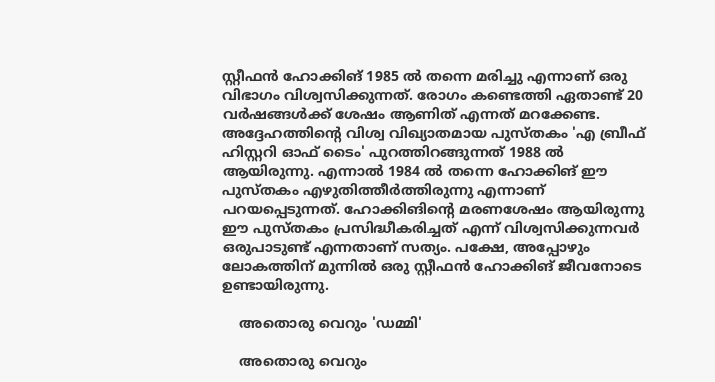സ്റ്റീഫന്‍ ഹോക്കിങ് 1985 ല്‍ തന്നെ മരിച്ചു എന്നാണ് ഒരു വിഭാഗം വിശ്വസിക്കുന്നത്. രോഗം കണ്ടെത്തി ഏതാണ്ട് 20 വര്‍ഷങ്ങള്‍ക്ക് ശേഷം ആണിത് എന്നത് മറക്കേണ്ട. അദ്ദേഹത്തിന്റെ വിശ്വ വിഖ്യാതമായ പുസ്തകം 'എ ബ്രീഫ് ഹിസ്റ്ററി ഓഫ് ടൈം' പുറത്തിറങ്ങുന്നത് 1988 ല്‍ ആയിരുന്നു. എന്നാല്‍ 1984 ല്‍ തന്നെ ഹോക്കിങ് ഈ പുസ്തകം എഴുതിത്തീര്‍ത്തിരുന്നു എന്നാണ് പറയപ്പെടുന്നത്. ഹോക്കിങിന്റെ മരണശേഷം ആയിരുന്നു ഈ പുസ്തകം പ്രസിദ്ധീകരിച്ചത് എന്ന് വിശ്വസിക്കുന്നവര്‍ ഒരുപാടുണ്ട് എന്നതാണ് സത്യം. പക്ഷേ, അപ്പോഴും ലോകത്തിന് മുന്നില്‍ ഒരു സ്റ്റീഫന്‍ ഹോക്കിങ് ജീവനോടെ ഉണ്ടായിരുന്നു.

    അതൊരു വെറും 'ഡമ്മി'

    അതൊരു വെറും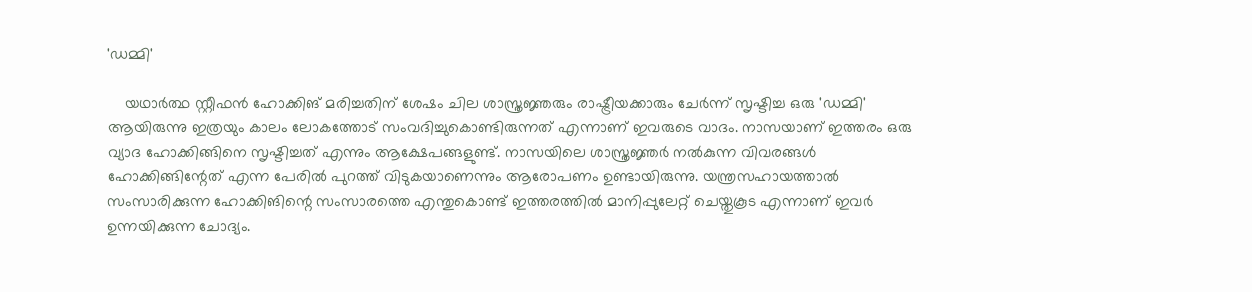'ഡമ്മി'

    യഥാര്‍ത്ഥ സ്റ്റീഫന്‍ ഹോക്കിങ് മരിച്ചതിന് ശേഷം ചില ശാസ്ത്രജ്ഞരും രാഷ്ട്രീയക്കാരും ചേര്‍ന്ന് സൃഷ്ടിച്ച ഒരു 'ഡമ്മി' ആയിരുന്നു ഇത്രയും കാലം ലോകത്തോട് സംവദിച്ചുകൊണ്ടിരുന്നത് എന്നാണ് ഇവരുടെ വാദം. നാസയാണ് ഇത്തരം ഒരു വ്യാദ ഹോക്കിങ്ങിനെ സൃഷ്ടിച്ചത് എന്നും ആക്ഷേപങ്ങളുണ്ട്. നാസയിലെ ശാസ്ത്രജ്ഞര്‍ നല്‍കുന്ന വിവരങ്ങള്‍ ഹോക്കിങ്ങിന്റേത് എന്ന പേരില്‍ പുറത്ത് വിടുകയാണെന്നും ആരോപണം ഉണ്ടായിരുന്നു. യന്ത്രസഹായത്താല്‍ സംസാരിക്കുന്ന ഹോക്കിങിന്റെ സംസാരത്തെ എന്തുകൊണ്ട് ഇത്തരത്തില്‍ മാനിപ്പുലേറ്റ് ചെയ്തുകൂട എന്നാണ് ഇവര്‍ ഉന്നയിക്കുന്ന ചോദ്യം.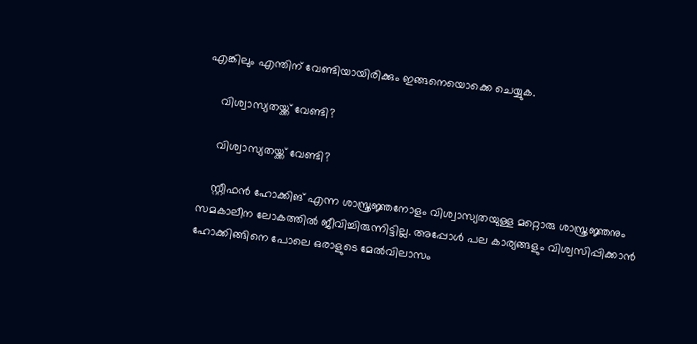എങ്കിലും എന്തിന് വേണ്ടിയായിരിക്കും ഇങ്ങനെയൊക്കെ ചെയ്യുക.

    വിശ്വാസ്യതയ്ക്ക് വേണ്ടി?

    വിശ്വാസ്യതയ്ക്ക് വേണ്ടി?

    സ്റ്റീഫന്‍ ഹോക്കിങ് എന്ന ശാസ്ത്രജ്ഞനോളം വിശ്വാസ്യതയുള്ള മറ്റൊരു ശാസ്ത്രജ്ഞനും സമകാലീന ലോകത്തില്‍ ജീവിച്ചിരുന്നിട്ടില്ല. അപ്പോള്‍ പല കാര്യങ്ങളും വിശ്വസിപ്പിക്കാന്‍ ഹോക്കിങ്ങിനെ പോലെ ഒരാളുടെ മേല്‍വിലാസം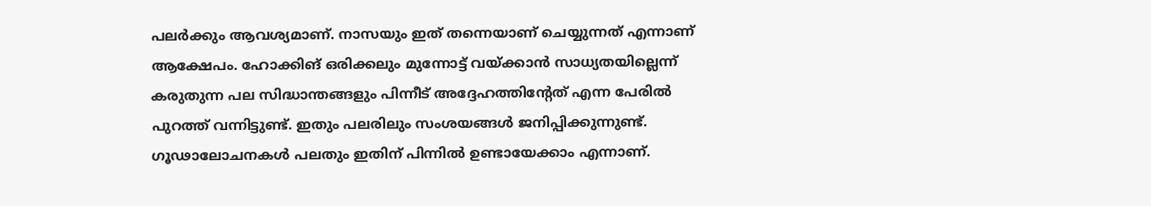പലര്‍ക്കും ആവശ്യമാണ്. നാസയും ഇത് തന്നെയാണ് ചെയ്യുന്നത് എന്നാണ് ആക്ഷേപം. ഹോക്കിങ് ഒരിക്കലും മുന്നോട്ട് വയ്ക്കാന്‍ സാധ്യതയില്ലെന്ന് കരുതുന്ന പല സിദ്ധാന്തങ്ങളും പിന്നീട് അദ്ദേഹത്തിന്റേത് എന്ന പേരില്‍ പുറത്ത് വന്നിട്ടുണ്ട്. ഇതും പലരിലും സംശയങ്ങള്‍ ജനിപ്പിക്കുന്നുണ്ട്. ഗൂഢാലോചനകള്‍ പലതും ഇതിന് പിന്നില്‍ ഉണ്ടായേക്കാം എന്നാണ്.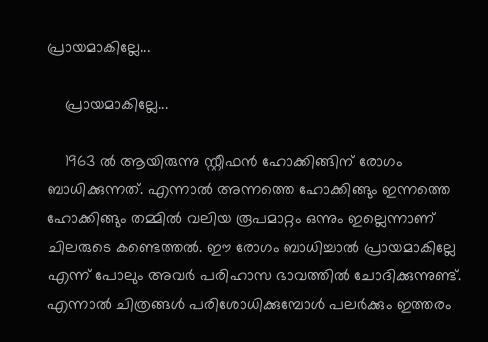പ്രായമാകില്ലേ...

    പ്രായമാകില്ലേ...

    1963 ല്‍ ആയിരുന്നു സ്റ്റീഫന്‍ ഹോക്കിങ്ങിന് രോഗം ബാധിക്കുന്നത്. എന്നാല്‍ അന്നത്തെ ഹോക്കിങ്ങും ഇന്നത്തെ ഹോക്കിങ്ങും തമ്മില്‍ വലിയ രൂപമാറ്റം ഒന്നും ഇല്ലെന്നാണ് ചിലരുടെ കണ്ടെത്തല്‍. ഈ രോഗം ബാധിച്ചാല്‍ പ്രായമാകില്ലേ എന്ന് പോലും അവര്‍ പരിഹാസ ഭാവത്തില്‍ ചോദിക്കുന്നുണ്ട്. എന്നാല്‍ ചിത്രങ്ങള്‍ പരിശോധിക്കുമ്പോള്‍ പലര്‍ക്കും ഇത്തരം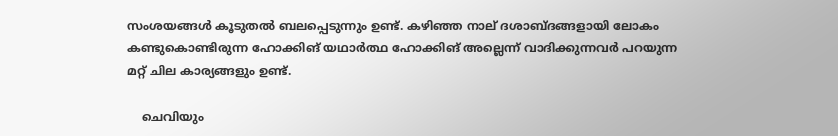സംശയങ്ങള്‍ കൂടുതല്‍ ബലപ്പെടുന്നും ഉണ്ട്. കഴിഞ്ഞ നാല് ദശാബ്ദങ്ങളായി ലോകം കണ്ടുകൊണ്ടിരുന്ന ഹോക്കിങ് യഥാര്‍ത്ഥ ഹോക്കിങ് അല്ലെന്ന് വാദിക്കുന്നവര്‍ പറയുന്ന മറ്റ് ചില കാര്യങ്ങളും ഉണ്ട്.

    ചെവിയും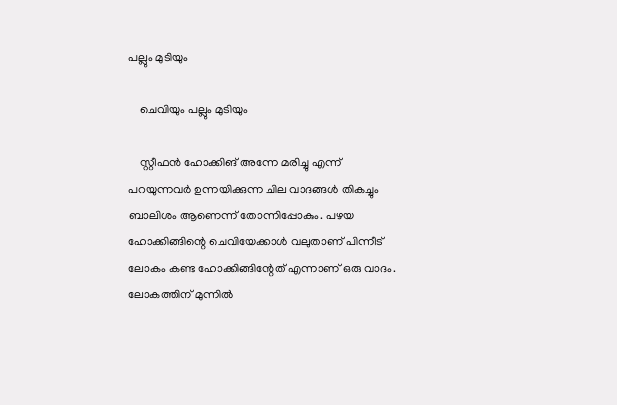പല്ലും മുടിയും

    ചെവിയും പല്ലും മുടിയും

    സ്റ്റീഫന്‍ ഹോക്കിങ് അന്നേ മരിച്ചു എന്ന് പറയുന്നവര്‍ ഉന്നയിക്കുന്ന ചില വാദങ്ങള്‍ തികച്ചും ബാലിശം ആണെന്ന് തോന്നിപ്പോകും. പഴയ ഹോക്കിങ്ങിന്റെ ചെവിയേക്കാള്‍ വലുതാണ് പിന്നീട് ലോകം കണ്ട ഹോക്കിങ്ങിന്റേത് എന്നാണ് ഒരു വാദം. ലോകത്തിന് മുന്നില്‍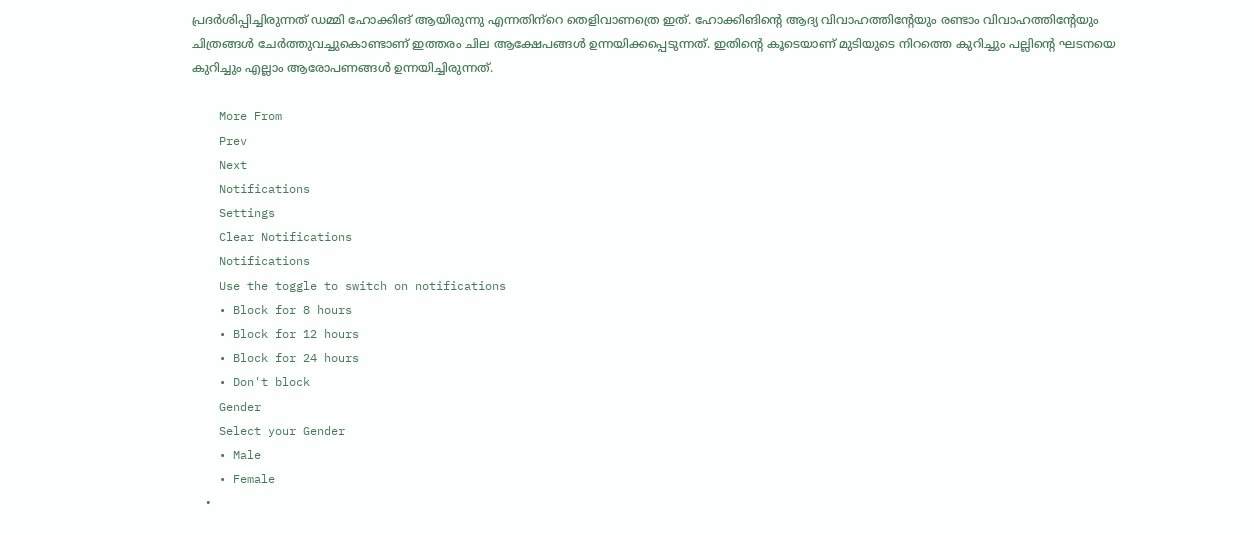പ്രദര്‍ശിപ്പിച്ചിരുന്നത് ഡമ്മി ഹോക്കിങ് ആയിരുന്നു എന്നതിന്‌റെ തെളിവാണത്രെ ഇത്. ഹോക്കിങിന്റെ ആദ്യ വിവാഹത്തിന്റേയും രണ്ടാം വിവാഹത്തിന്റേയും ചിത്രങ്ങൾ ചേർത്തുവച്ചുകൊണ്ടാണ് ഇത്തരം ചില ആക്ഷേപങ്ങൾ ഉന്നയിക്കപ്പെടുന്നത്. ഇതിന്റെ കൂടെയാണ് മുടിയുടെ നിറത്തെ കുറിച്ചും പല്ലിന്റെ ഘടനയെ കുറിച്ചും എല്ലാം ആരോപണങ്ങള്‍ ഉന്നയിച്ചിരുന്നത്.

    More From
    Prev
    Next
    Notifications
    Settings
    Clear Notifications
    Notifications
    Use the toggle to switch on notifications
    • Block for 8 hours
    • Block for 12 hours
    • Block for 24 hours
    • Don't block
    Gender
    Select your Gender
    • Male
    • Female
    •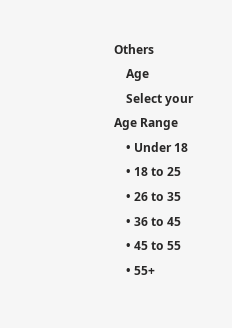Others
    Age
    Select your Age Range
    • Under 18
    • 18 to 25
    • 26 to 35
    • 36 to 45
    • 45 to 55
    • 55+